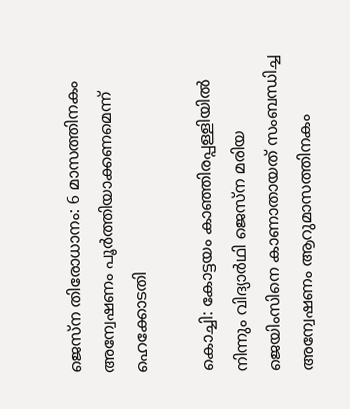ജെസ്ന തിരോധാനം: 6 മാസത്തിനകം അന്വേഷണം പൂർത്തിയാക്കണമെന്ന് ഹെക്കോടതി

കൊച്ചി: കോട്ടയം കാഞ്ഞിരപ്പള്ളിയിൽ നിന്നും വിദ്യാർഥി ജെസ്ന മരിയ ജെയിംസിനെ കാണാതായത് സംബന്ധിച്ച അന്വേഷണം ആറുമാസത്തിനകം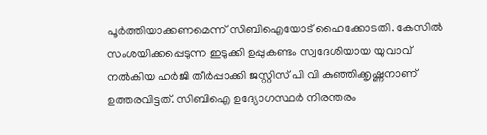പൂർത്തിയാക്കണമെന്ന് സിബിഐയോട് ഹൈക്കോടതി. കേസിൽ സംശയിക്കപ്പെടുന്ന ഇടുക്കി ഉപ്പുകണ്ടം സ്വദേശിയായ യുവാവ് നൽകിയ ഹർജി തീർപ്പാക്കി ജസ്റ്റിസ് പി വി കുഞ്ഞിക്കൃഷ്ണനാണ് ഉത്തരവിട്ടത്. സിബിഐ ഉദ്യോഗസ്ഥർ നിരന്തരം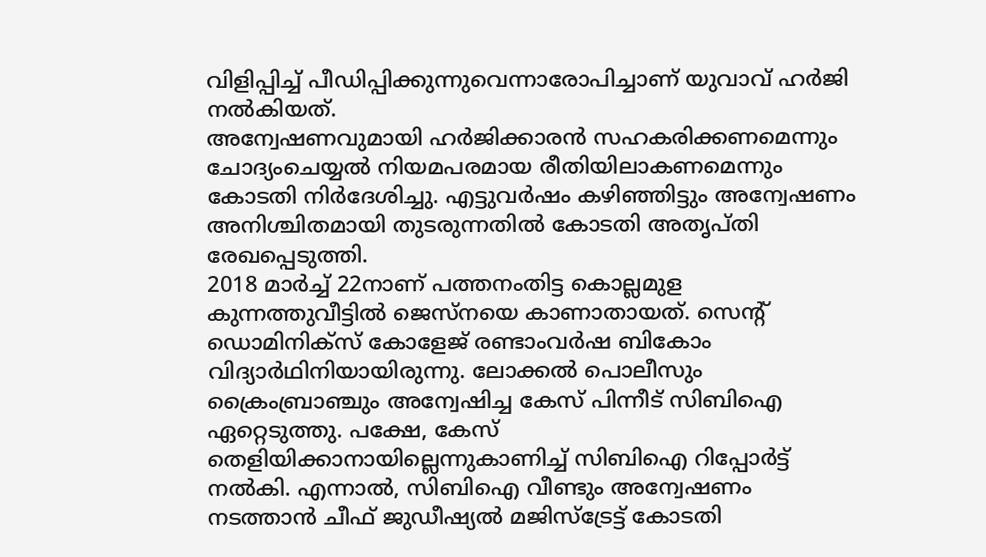വിളിപ്പിച്ച് പീഡിപ്പിക്കുന്നുവെന്നാരോപിച്ചാണ് യുവാവ് ഹർജി നൽകിയത്.
അന്വേഷണവുമായി ഹർജിക്കാരൻ സഹകരിക്കണമെന്നും ചോദ്യംചെയ്യൽ നിയമപരമായ രീതിയിലാകണമെന്നും കോടതി നിർദേശിച്ചു. എട്ടുവർഷം കഴിഞ്ഞിട്ടും അന്വേഷണം അനിശ്ചിതമായി തുടരുന്നതിൽ കോടതി അതൃപ്തി രേഖപ്പെടുത്തി.
2018 മാർച്ച് 22നാണ് പത്തനംതിട്ട കൊല്ലമുള കുന്നത്തുവീട്ടിൽ ജെസ്നയെ കാണാതായത്. സെന്റ് ഡൊമിനിക്സ് കോളേജ് രണ്ടാംവർഷ ബികോം വിദ്യാർഥിനിയായിരുന്നു. ലോക്കൽ പൊലീസും ക്രൈംബ്രാഞ്ചും അന്വേഷിച്ച കേസ് പിന്നീട് സിബിഐ ഏറ്റെടുത്തു. പക്ഷേ, കേസ് തെളിയിക്കാനായില്ലെന്നുകാണിച്ച് സിബിഐ റിപ്പോർട്ട് നൽകി. എന്നാൽ, സിബിഐ വീണ്ടും അന്വേഷണം നടത്താൻ ചീഫ് ജുഡീഷ്യൽ മജിസ്ട്രേട്ട് കോടതി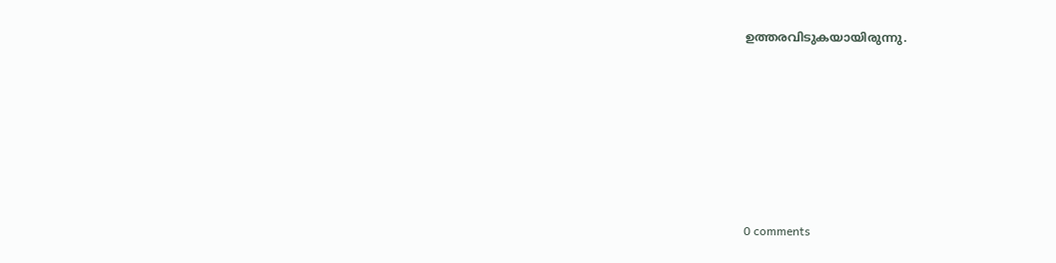ഉത്തരവിടുകയായിരുന്നു.









0 comments